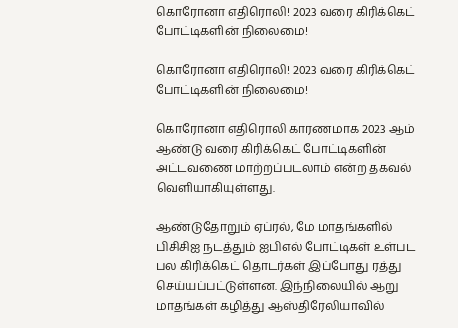கொரோனா எதிரொலி! 2023 வரை கிரிக்கெட் போட்டிகளின் நிலைமை!

கொரோனா எதிரொலி! 2023 வரை கிரிக்கெட் போட்டிகளின் நிலைமை!

கொரோனா எதிரொலி காரணமாக 2023 ஆம் ஆண்டு வரை கிரிக்கெட் போட்டிகளின் அட்டவணை மாற்றப்படலாம் என்ற தகவல் வெளியாகியுள்ளது.

ஆண்டுதோறும் ஏப்ரல், மே மாதங்களில் பிசிசிஐ நடத்தும் ஐபிஎல் போட்டிகள் உள்பட பல கிரிக்கெட் தொடர்கள் இப்போது ரத்து செய்யப்பட்டுள்ளன. இந்நிலையில் ஆறு மாதங்கள் கழித்து ஆஸ்திரேலியாவில்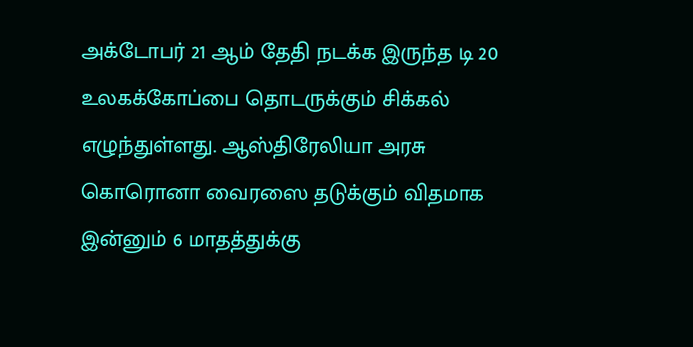அக்டோபர் 21 ஆம் தேதி நடக்க இருந்த டி 20 உலகக்கோப்பை தொடருக்கும் சிக்கல் எழுந்துள்ளது. ஆஸ்திரேலியா அரசு கொரொனா வைரஸை தடுக்கும் விதமாக இன்னும் 6 மாதத்துக்கு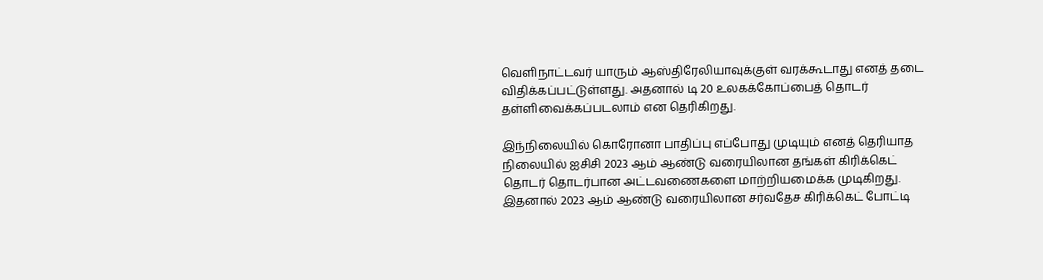வெளிநாட்டவர் யாரும் ஆஸ்திரேலியாவுக்குள் வரக்கூடாது எனத் தடை விதிக்கப்பட்டுள்ளது. அதனால் டி 20 உலகக்கோப்பைத் தொடர் தள்ளிவைக்கப்படலாம் என தெரிகிறது.

இந்நிலையில் கொரோனா பாதிப்பு எப்போது முடியும் எனத் தெரியாத நிலையில் ஐசிசி 2023 ஆம் ஆண்டு வரையிலான தங்கள் கிரிக்கெட் தொடர் தொடர்பான அட்டவணைகளை மாற்றியமைக்க முடிகிறது. இதனால் 2023 ஆம் ஆண்டு வரையிலான சர்வதேச கிரிக்கெட் போட்டி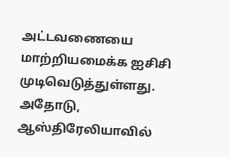அட்டவணையை மாற்றியமைக்க ஐசிசி முடிவெடுத்துள்ளது. அதோடு, ஆஸ்திரேலியாவில்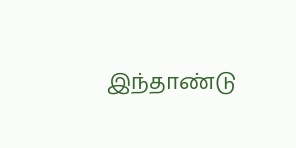இந்தாண்டு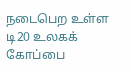நடைபெற உள்ள டி20 உலகக் கோப்பை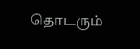தொடரும்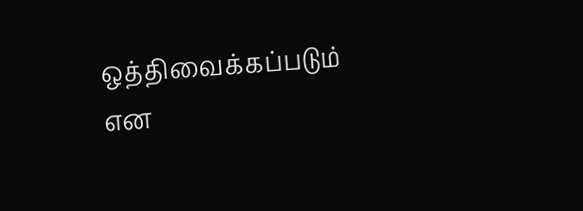ஒத்திவைக்கப்படும் என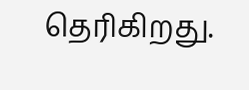தெரிகிறது.